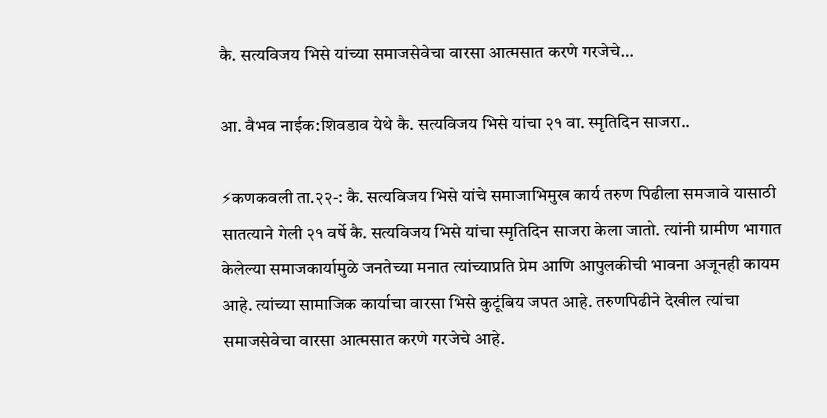कै. सत्यविजय भिसे यांच्या समाजसेवेचा वारसा आत्मसात करणे गरजेचे…

आ. वैभव नाईक:शिवडाव येथे कै. सत्यविजय भिसे यांचा २१ वा. स्मृतिदिन साजरा..

⚡कणकवली ता.२२-: कै. सत्यविजय भिसे यांचे समाजाभिमुख कार्य तरुण पिढीला समजावे यासाठी सातत्याने गेली २१ वर्षे कै. सत्यविजय भिसे यांचा स्मृतिदिन साजरा केला जातो. त्यांनी ग्रामीण भागात केलेल्या समाजकार्यामुळे जनतेच्या मनात त्यांच्याप्रति प्रेम आणि आपुलकीची भावना अजूनही कायम आहे. त्यांच्या सामाजिक कार्याचा वारसा भिसे कुटूंबिय जपत आहे. तरुणपिढीने देखील त्यांचा समाजसेवेचा वारसा आत्मसात करणे गरजेचे आहे.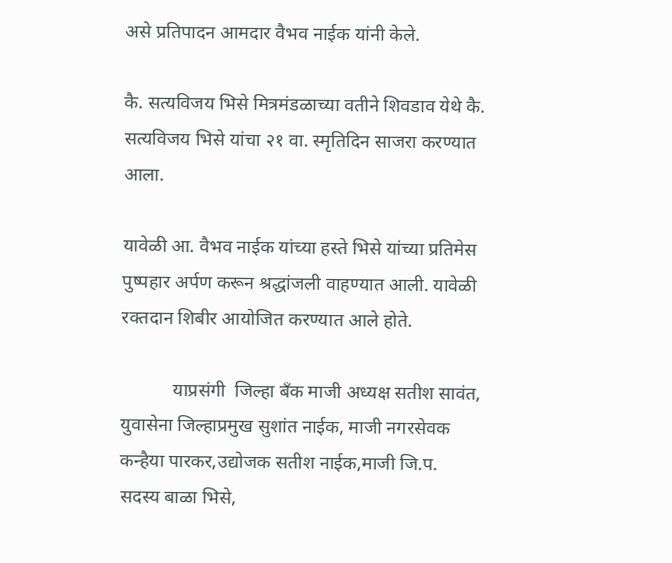असे प्रतिपादन आमदार वैभव नाईक यांनी केले.

कै. सत्यविजय भिसे मित्रमंडळाच्या वतीने शिवडाव येथे कै. सत्यविजय भिसे यांचा २१ वा. स्मृतिदिन साजरा करण्यात आला.

यावेळी आ. वैभव नाईक यांच्या हस्ते भिसे यांच्या प्रतिमेस पुष्पहार अर्पण करून श्रद्धांजली वाहण्यात आली. यावेळी रक्तदान शिबीर आयोजित करण्यात आले होते.

           याप्रसंगी  जिल्हा बँक माजी अध्यक्ष सतीश सावंत, युवासेना जिल्हाप्रमुख सुशांत नाईक, माजी नगरसेवक कन्हैया पारकर,उद्योजक सतीश नाईक,माजी जि.प. सदस्य बाळा भिसे,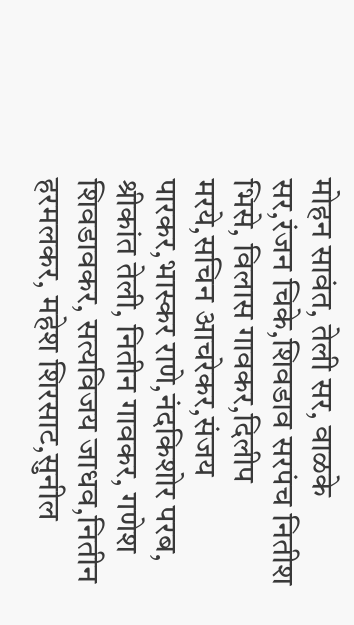मोहन सावंत, तेली सर, वाळके सर,रंजन चिके,शिवडाव सरपंच नितीश भिसे, विलास गावकर,दिलीप मरये,सचिन आचरेकर,संजय पारकर,भास्कर राणे,नंदकिशोर परब, श्रीकांत तेली, नितीन गावकर, गणेश शिवडावकर, सत्यविजय जाधव,नितीन हरमलकर, महेश शिरसाट,सुनील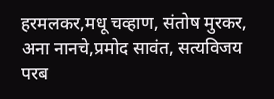हरमलकर,मधू चव्हाण, संतोष मुरकर, अना नानचे,प्रमोद सावंत, सत्यविजय परब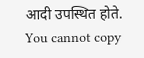आदी उपस्थित होते.
You cannot copy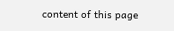content of this page